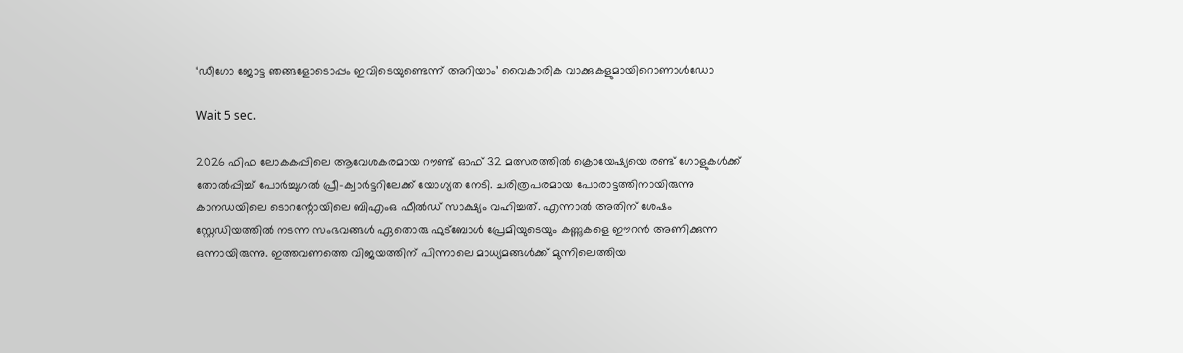‘ഡീഗോ ജോട്ട ഞങ്ങളോടൊപ്പം ഇവിടെയുണ്ടെന്ന് അറിയാം’ വൈകാരിക വാക്കുകളുമായിറൊണാൾഡോ

Wait 5 sec.

2026 ഫിഫ ലോകകപ്പിലെ ആവേശകരമായ റൗണ്ട് ഓഫ് 32 മത്സരത്തിൽ ക്രൊയേഷ്യയെ രണ്ട് ഗോളുകൾക്ക് തോൽപ്പിച്ച് പോർച്ചുഗൽ പ്രീ-ക്വാർട്ടറിലേക്ക് യോഗ്യത നേടി. ചരിത്രപരമായ പോരാട്ടത്തിനായിരുന്നു കാനഡയിലെ ടൊറന്റോയിലെ ബിഎംഒ ഫീൽഡ് സാക്ഷ്യം വഹിച്ചത്. എന്നാൽ അതിന് ശേഷം സ്റ്റേഡിയത്തിൽ നടന്ന സംഭവങ്ങൾ ഏതൊരു ഫുട്ബോൾ പ്രേമിയുടെയും കണ്ണുകളെ ഈറൻ അണിക്കുന്ന ഒന്നായിരുന്നു. ഇത്തവണത്തെ വിജയത്തിന് പിന്നാലെ മാധ്യമങ്ങൾക്ക് മുന്നിലെത്തിയ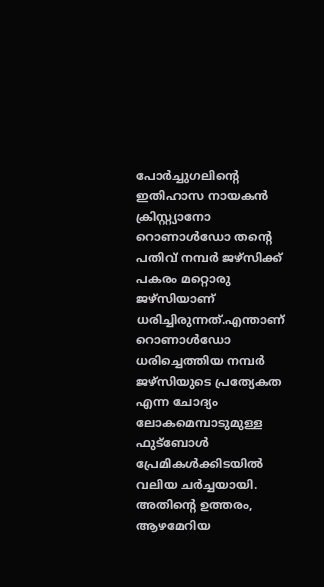പോർച്ചുഗലിന്റെ ഇതിഹാസ നായകൻ ക്രിസ്റ്റ്യാനോ റൊണാൾഡോ തന്റെ പതിവ് നമ്പർ ജഴ്സിക്ക് പകരം മറ്റൊരു ജഴ്സിയാണ് ധരിച്ചിരുന്നത്.എന്താണ് റൊണാൾഡോ ധരിച്ചെത്തിയ നമ്പർ ജഴ്സിയുടെ പ്രത്യേകത എന്ന ചോദ്യം ലോകമെമ്പാടുമുള്ള ഫുട്ബോൾ പ്രേമികൾക്കിടയിൽ വലിയ ചർച്ചയായി. അതിന്റെ ഉത്തരം, ആഴമേറിയ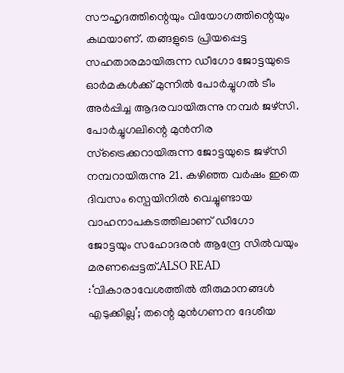സൗഹൃദത്തിന്റെയും വിയോഗത്തിന്റെയും കഥയാണ്. തങ്ങളുടെ പ്രിയപ്പെട്ട സഹതാരമായിരുന്ന ഡീഗോ ജോട്ടയുടെ ഓർമകൾക്ക് മുന്നിൽ പോർച്ചുഗൽ ടീം അർപ്പിച്ച ആദരവായിരുന്നു നമ്പർ ജഴ്സി. പോർച്ചുഗലിന്റെ മുൻനിര സ്ട്രൈക്കറായിരുന്ന ജോട്ടയുടെ ജഴ്സി നമ്പറായിരുന്നു 21. കഴിഞ്ഞ വർഷം ഇതെ ദിവസം സ്പെയിനിൽ വെച്ചുണ്ടായ വാഹനാപകടത്തിലാണ് ഡീഗോ ജോട്ടയും സഹോദരൻ ആന്ദ്രേ സിൽവയും മരണപ്പെട്ടത്.ALSO READ :‘വികാരാവേശത്തിൽ തീരുമാനങ്ങൾ എടുക്കില്ല’; തന്റെ മുൻഗണന ദേശീയ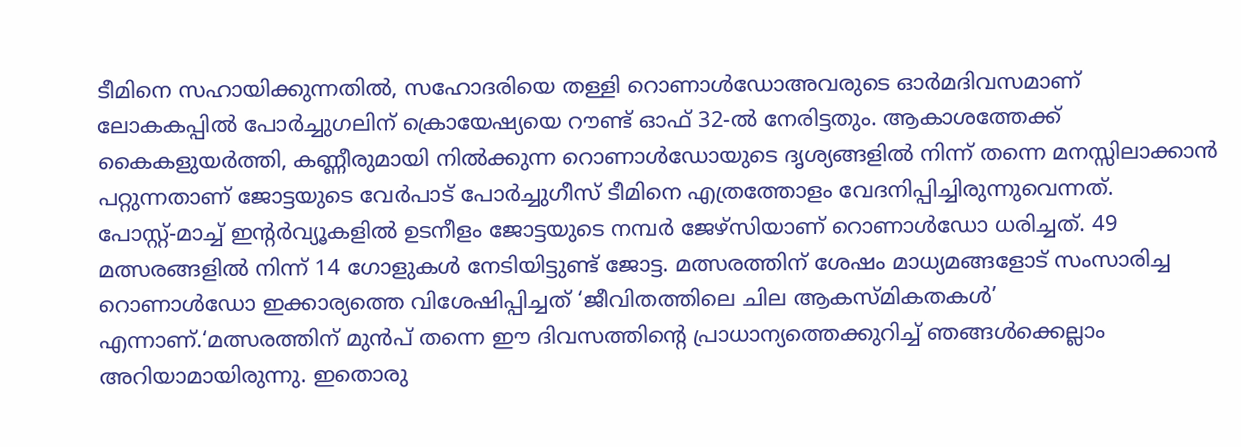ടീമിനെ സഹായിക്കുന്നതിൽ, സഹോദരിയെ തള്ളി റൊണാൾഡോഅവരുടെ ഓർമദിവസമാണ് ലോകകപ്പിൽ പോർച്ചുഗലിന് ക്രൊയേഷ്യയെ റൗണ്ട് ഓഫ് 32-ൽ നേരിട്ടതും. ആകാശത്തേക്ക് കൈകളുയർത്തി, കണ്ണീരുമായി നിൽക്കുന്ന റൊണാൾഡോയുടെ ദൃശ്യങ്ങളിൽ നിന്ന് തന്നെ മനസ്സിലാക്കാൻ പറ്റുന്നതാണ് ജോട്ടയുടെ വേർപാട് പോർച്ചുഗീസ് ടീമിനെ എത്രത്തോളം വേദനിപ്പിച്ചിരുന്നുവെന്നത്. പോസ്റ്റ്‍-മാച്ച് ഇന്റർവ്യൂകളിൽ ഉടനീളം ജോട്ടയുടെ നമ്പർ ജേഴ്സിയാണ് റൊണാൾഡോ ധരിച്ചത്. 49 മത്സരങ്ങളിൽ നിന്ന് 14 ഗോളുകൾ നേടിയിട്ടുണ്ട് ജോട്ട. മത്സരത്തിന് ശേഷം മാധ്യമങ്ങളോട് സംസാരിച്ച റൊണാൾഡോ ഇക്കാര്യത്തെ വിശേഷിപ്പിച്ചത് ‘ജീവിതത്തിലെ ചില ആകസ്മികതകൾ’ എന്നാണ്.‘മത്സരത്തിന് മുൻപ് തന്നെ ഈ ദിവസത്തിന്റെ പ്രാധാന്യത്തെക്കുറിച്ച് ഞങ്ങൾക്കെല്ലാം അറിയാമായിരുന്നു. ഇതൊരു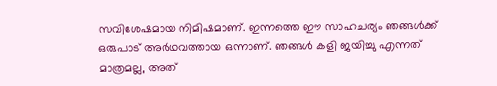സവിശേഷമായ നിമിഷമാണ്. ഇന്നത്തെ ഈ സാഹചര്യം ഞങ്ങൾക്ക് ഒരുപാട് അർഥവത്തായ ഒന്നാണ്. ഞങ്ങൾ കളി ജയിച്ചു എന്നത് മാത്രമല്ല, അത്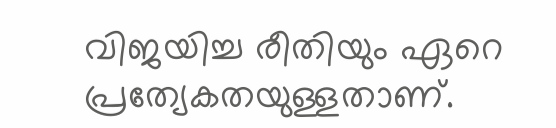വിജയിച്ച രീതിയും ഏറെ പ്രത്യേകതയുള്ളതാണ്.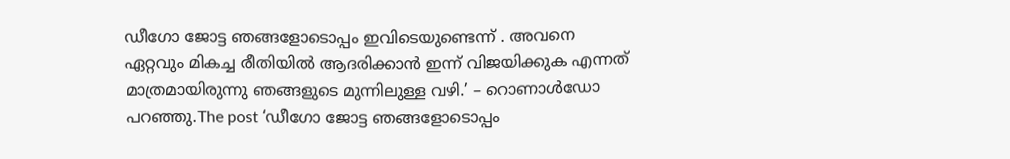ഡീഗോ ജോട്ട ഞങ്ങളോടൊപ്പം ഇവിടെയുണ്ടെന്ന് . അവനെ ഏറ്റവും മികച്ച രീതിയിൽ ആദരിക്കാൻ ഇന്ന് വിജയിക്കുക എന്നത് മാത്രമായിരുന്നു ഞങ്ങളുടെ മുന്നിലുള്ള വഴി.’ – റൊണാൾഡോ പറഞ്ഞു.The post ‘ഡീഗോ ജോട്ട ഞങ്ങളോടൊപ്പം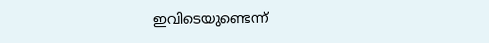ഇവിടെയുണ്ടെന്ന്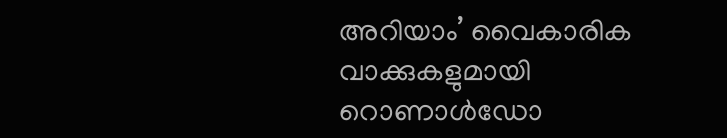അറിയാം’ വൈകാരിക വാക്കുകളുമായി റൊണാൾഡോ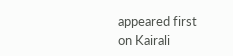appeared first on Kairali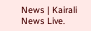News | Kairali News Live.